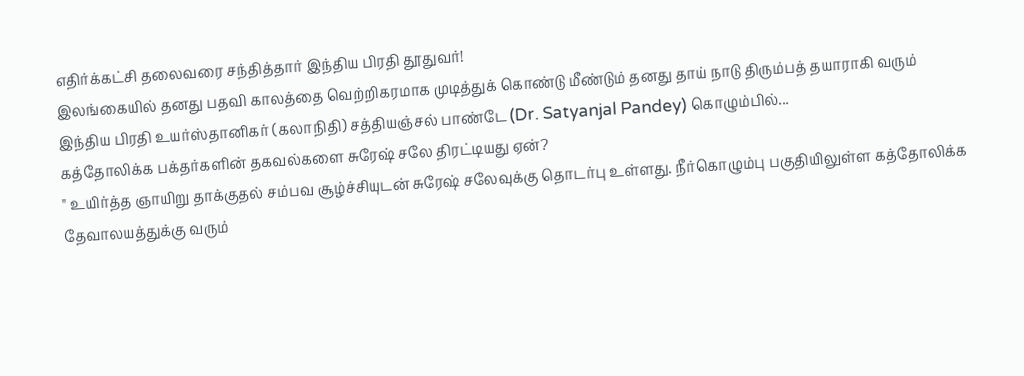எதிர்க்கட்சி தலைவரை சந்தித்தார் இந்திய பிரதி தூதுவர்!
இலங்கையில் தனது பதவி காலத்தை வெற்றிகரமாக முடித்துக் கொண்டு மீண்டும் தனது தாய் நாடு திரும்பத் தயாராகி வரும் இந்திய பிரதி உயர்ஸ்தானிகர் (கலாநிதி) சத்தியஞ்சல் பாண்டே (Dr. Satyanjal Pandey) கொழும்பில்...
கத்தோலிக்க பக்தர்களின் தகவல்களை சுரேஷ் சலே திரட்டியது ஏன்?
" உயிர்த்த ஞாயிறு தாக்குதல் சம்பவ சூழ்ச்சியுடன் சுரேஷ் சலேவுக்கு தொடர்பு உள்ளது. நீர்கொழும்பு பகுதியிலுள்ள கத்தோலிக்க தேவாலயத்துக்கு வரும்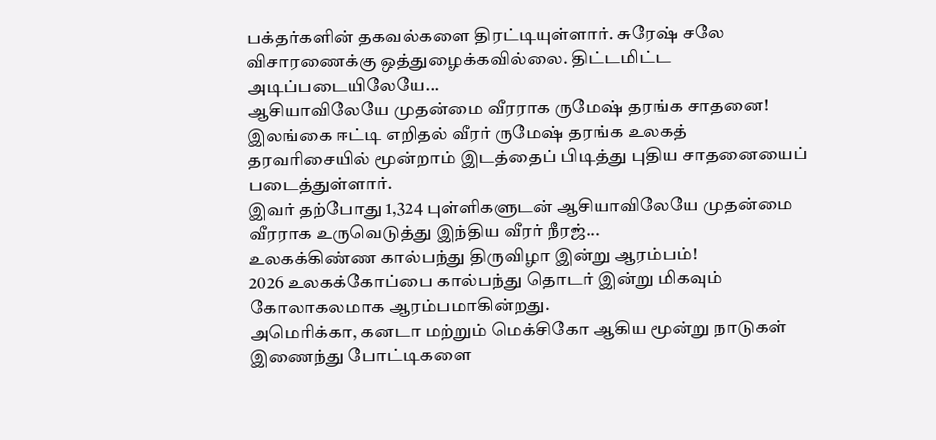பக்தர்களின் தகவல்களை திரட்டியுள்ளார். சுரேஷ் சலே விசாரணைக்கு ஒத்துழைக்கவில்லை. திட்டமிட்ட அடிப்படையிலேயே...
ஆசியாவிலேயே முதன்மை வீரராக ருமேஷ் தரங்க சாதனை!
இலங்கை ஈட்டி எறிதல் வீரர் ருமேஷ் தரங்க உலகத் தரவரிசையில் மூன்றாம் இடத்தைப் பிடித்து புதிய சாதனையைப் படைத்துள்ளார்.
இவர் தற்போது 1,324 புள்ளிகளுடன் ஆசியாவிலேயே முதன்மை வீரராக உருவெடுத்து இந்திய வீரர் நீரஜ்...
உலகக்கிண்ண கால்பந்து திருவிழா இன்று ஆரம்பம்!
2026 உலகக்கோப்பை கால்பந்து தொடர் இன்று மிகவும் கோலாகலமாக ஆரம்பமாகின்றது.
அமெரிக்கா, கனடா மற்றும் மெக்சிகோ ஆகிய மூன்று நாடுகள் இணைந்து போட்டிகளை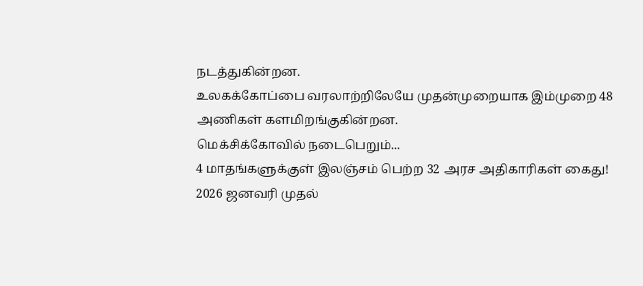நடத்துகின்றன.
உலகக்கோப்பை வரலாற்றிலேயே முதன்முறையாக இம்முறை 48 அணிகள் களமிறங்குகின்றன.
மெக்சிக்கோவில் நடைபெறும்...
4 மாதங்களுக்குள் இலஞ்சம் பெற்ற 32 அரச அதிகாரிகள் கைது!
2026 ஜனவரி முதல்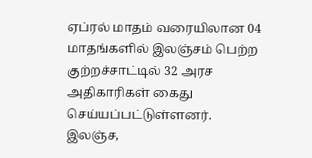ஏப்ரல் மாதம் வரையிலான 04 மாதங்களில் இலஞ்சம் பெற்ற குற்றச்சாட்டில் 32 அரச அதிகாரிகள் கைது செய்யப்பட்டுள்ளனர்.
இலஞ்ச,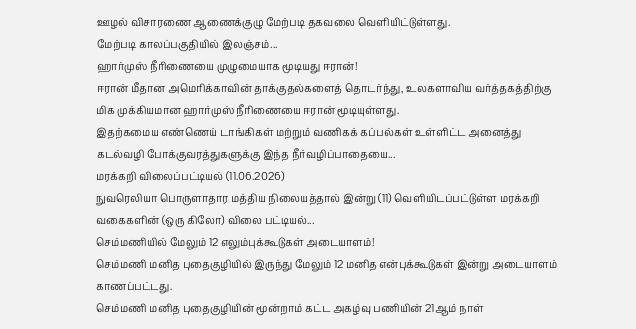ஊழல் விசாரணை ஆணைக்குழு மேற்படி தகவலை வெளியிட்டுள்ளது.
மேற்படி காலப்பகுதியில் இலஞ்சம்...
ஹார்முஸ் நீரிணையை முழுமையாக மூடியது ஈரான்!
ஈரான் மீதான அமெரிக்காவின் தாக்குதல்களைத் தொடர்ந்து, உலகளாவிய வர்த்தகத்திற்கு மிக முக்கியமான ஹார்முஸ் நீரிணையை ஈரான் மூடியுள்ளது.
இதற்கமைய எண்ணெய் டாங்கிகள் மற்றும் வணிகக் கப்பல்கள் உள்ளிட்ட அனைத்து கடல்வழி போக்குவரத்துகளுக்கு இந்த நீர்வழிப்பாதையை...
மரக்கறி விலைப்பட்டியல் (11.06.2026)
நுவரெலியா பொருளாதார மத்திய நிலையத்தால் இன்று (11) வெளியிடப்பட்டுள்ள மரக்கறி வகைகளின் (ஒரு கிலோ) விலை பட்டியல்...
செம்மணியில் மேலும் 12 எலும்புக்கூடுகள் அடையாளம்!
செம்மணி மனித புதைகுழியில் இருந்து மேலும் 12 மனித என்புக்கூடுகள் இன்று அடையாளம் காணப்பட்டது.
செம்மணி மனித புதைகுழியின் மூன்றாம் கட்ட அகழ்வு பணியின் 21ஆம் நாள்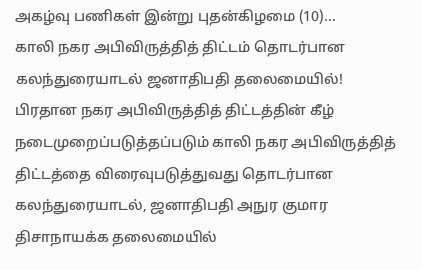அகழ்வு பணிகள் இன்று புதன்கிழமை (10)...
காலி நகர அபிவிருத்தித் திட்டம் தொடர்பான கலந்துரையாடல் ஜனாதிபதி தலைமையில்!
பிரதான நகர அபிவிருத்தித் திட்டத்தின் கீழ் நடைமுறைப்படுத்தப்படும் காலி நகர அபிவிருத்தித் திட்டத்தை விரைவுபடுத்துவது தொடர்பான கலந்துரையாடல், ஜனாதிபதி அநுர குமார திசாநாயக்க தலைமையில்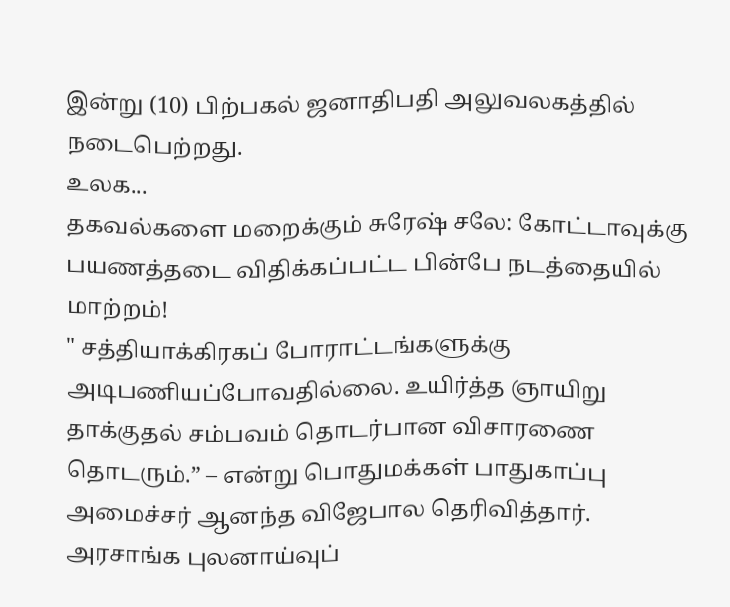இன்று (10) பிற்பகல் ஜனாதிபதி அலுவலகத்தில் நடைபெற்றது.
உலக...
தகவல்களை மறைக்கும் சுரேஷ் சலே: கோட்டாவுக்கு பயணத்தடை விதிக்கப்பட்ட பின்பே நடத்தையில் மாற்றம்!
" சத்தியாக்கிரகப் போராட்டங்களுக்கு அடிபணியப்போவதில்லை. உயிர்த்த ஞாயிறு தாக்குதல் சம்பவம் தொடர்பான விசாரணை தொடரும்.” – என்று பொதுமக்கள் பாதுகாப்பு அமைச்சர் ஆனந்த விஜேபால தெரிவித்தார்.
அரசாங்க புலனாய்வுப்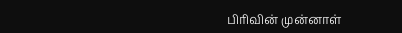பிரிவின் முன்னாள்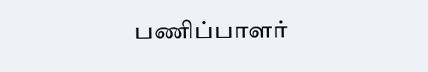பணிப்பாளர்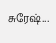சுரேஷ்...